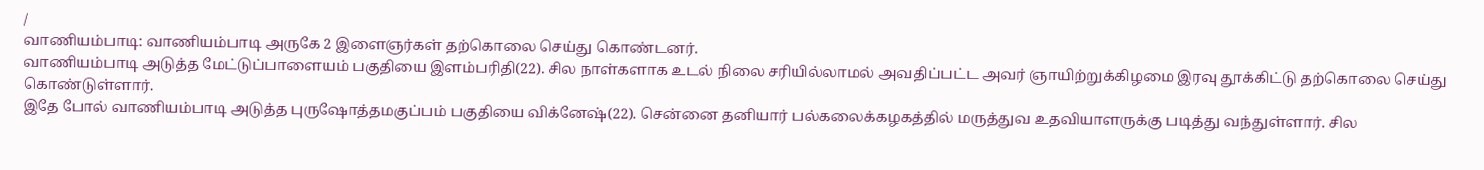/
வாணியம்பாடி: வாணியம்பாடி அருகே 2 இளைஞர்கள் தற்கொலை செய்து கொண்டனர்.
வாணியம்பாடி அடுத்த மேட்டுப்பாளையம் பகுதியை இளம்பரிதி(22). சில நாள்களாக உடல் நிலை சரியில்லாமல் அவதிப்பட்ட அவர் ஞாயிற்றுக்கிழமை இரவு தூக்கிட்டு தற்கொலை செய்து கொண்டுள்ளார்.
இதே போல் வாணியம்பாடி அடுத்த புருஷோத்தமகுப்பம் பகுதியை விக்னேஷ்(22). சென்னை தனியார் பல்கலைக்கழகத்தில் மருத்துவ உதவியாளருக்கு படித்து வந்துள்ளார். சில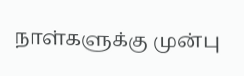நாள்களுக்கு முன்பு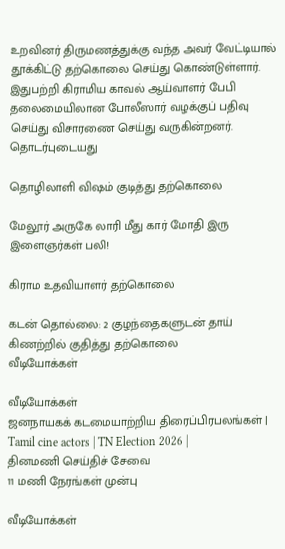உறவினர் திருமணத்துக்கு வந்த அவர் வேட்டியால் தூக்கிட்டு தற்கொலை செய்து கொண்டுள்ளார். இதுபற்றி கிராமிய காவல் ஆய்வாளர் பேபி தலைமையிலான போலீஸார் வழக்குப் பதிவு செய்து விசாரணை செய்து வருகின்றனர்.
தொடர்புடையது

தொழிலாளி விஷம் குடித்து தற்கொலை

மேலூர் அருகே லாரி மீது கார் மோதி இரு இளைஞர்கள் பலி!

கிராம உதவியாளர் தற்கொலை

கடன் தொல்லை: 2 குழந்தைகளுடன் தாய் கிணற்றில் குதித்து தற்கொலை
வீடியோக்கள்

வீடியோக்கள்
ஜனநாயகக் கடமையாற்றிய திரைப்பிரபலங்கள் | Tamil cine actors | TN Election 2026 |
தினமணி செய்திச் சேவை
11 மணி நேரங்கள் முன்பு

வீடியோக்கள்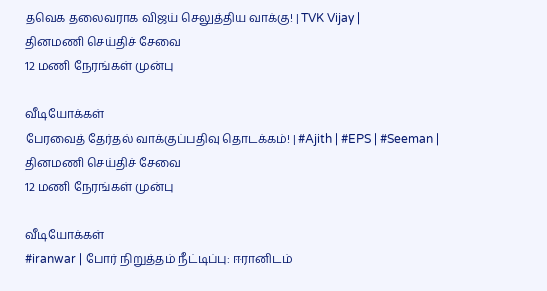தவெக தலைவராக விஜய் செலுத்திய வாக்கு! | TVK Vijay |
தினமணி செய்திச் சேவை
12 மணி நேரங்கள் முன்பு

வீடியோக்கள்
பேரவைத் தேர்தல் வாக்குப்பதிவு தொடக்கம்! | #Ajith | #EPS | #Seeman |
தினமணி செய்திச் சேவை
12 மணி நேரங்கள் முன்பு

வீடியோக்கள்
#iranwar | போர் நிறுத்தம் நீட்டிப்பு: ஈரானிடம்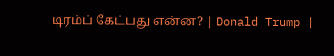டிரம்ப் கேட்பது என்ன? | Donald Trump |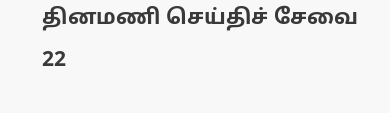தினமணி செய்திச் சேவை
22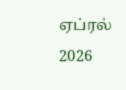ஏப்ரல் 2026